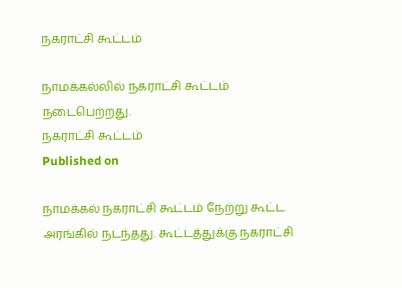நகராட்சி கூட்டம்

நாமக்கல்லில் நகராட்சி கூட்டம் நடைபெற்றது.
நகராட்சி கூட்டம்
Published on

நாமக்கல் நகராட்சி கூட்டம் நேற்று கூட்ட அரங்கில் நடந்தது. கூட்டத்துக்கு நகராட்சி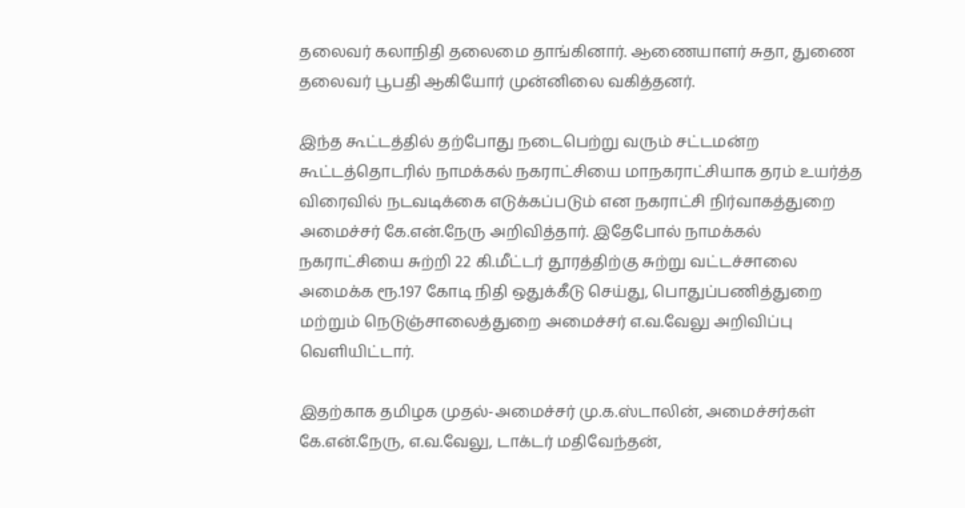தலைவர் கலாநிதி தலைமை தாங்கினார். ஆணையாளர் சுதா, துணை தலைவர் பூபதி ஆகியோர் முன்னிலை வகித்தனர்.

இந்த கூட்டத்தில் தற்போது நடைபெற்று வரும் சட்டமன்ற கூட்டத்தொடரில் நாமக்கல் நகராட்சியை மாநகராட்சியாக தரம் உயர்த்த விரைவில் நடவடிக்கை எடுக்கப்படும் என நகராட்சி நிர்வாகத்துறை அமைச்சர் கே.என்.நேரு அறிவித்தார். இதேபோல் நாமக்கல் நகராட்சியை சுற்றி 22 கி.மீட்டர் தூரத்திற்கு சுற்று வட்டச்சாலை அமைக்க ரூ.197 கோடி நிதி ஒதுக்கீடு செய்து, பொதுப்பணித்துறை மற்றும் நெடுஞ்சாலைத்துறை அமைச்சர் எ.வ.வேலு அறிவிப்பு வெளியிட்டார்.

இதற்காக தமிழக முதல்-அமைச்சர் மு.க.ஸ்டாலின், அமைச்சர்கள் கே.என்.நேரு, எ.வ.வேலு, டாக்டர் மதிவேந்தன்,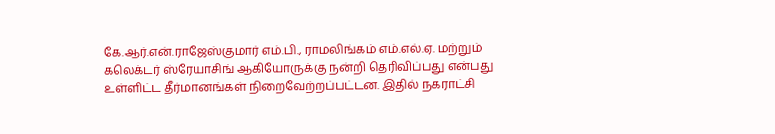கே.ஆர்.என்.ராஜேஸ்குமார் எம்.பி., ராமலிங்கம் எம்.எல்.ஏ. மற்றும் கலெக்டர் ஸ்ரேயாசிங் ஆகியோருக்கு நன்றி தெரிவிப்பது என்பது உள்ளிட்ட தீர்மானங்கள் நிறைவேற்றப்பட்டன. இதில் நகராட்சி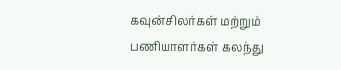கவுன்சிலர்கள் மற்றும் பணியாளர்கள் கலந்து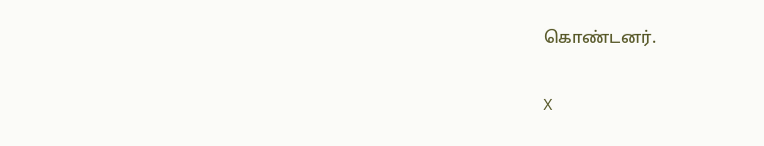கொண்டனர்.

X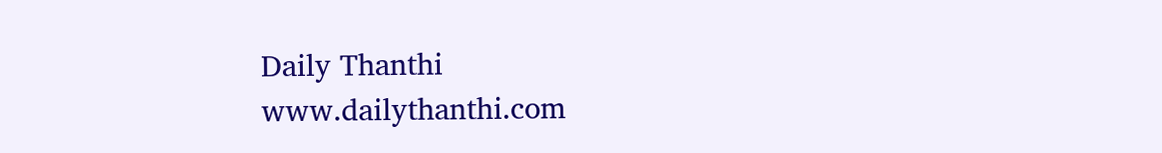Daily Thanthi
www.dailythanthi.com